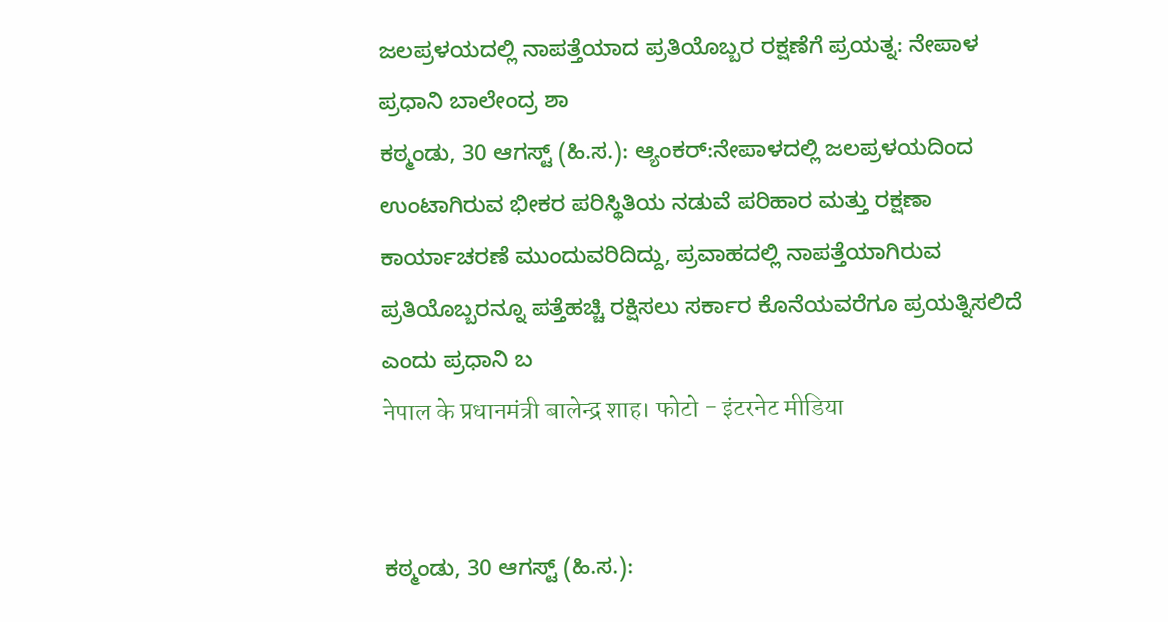ಜಲಪ್ರಳಯದಲ್ಲಿ ನಾಪತ್ತೆಯಾದ ಪ್ರತಿಯೊಬ್ಬರ ರಕ್ಷಣೆಗೆ ಪ್ರಯತ್ನ: ನೇಪಾಳ ಪ್ರಧಾನಿ ಬಾಲೇಂದ್ರ ಶಾ
ಕಠ್ಮಂಡು, 30 ಆಗಸ್ಟ್ (ಹಿ.ಸ.): ಆ್ಯಂಕರ್:ನೇಪಾಳದಲ್ಲಿ ಜಲಪ್ರಳಯದಿಂದ ಉಂಟಾಗಿರುವ ಭೀಕರ ಪರಿಸ್ಥಿತಿಯ ನಡುವೆ ಪರಿಹಾರ ಮತ್ತು ರಕ್ಷಣಾ ಕಾರ್ಯಾಚರಣೆ ಮುಂದುವರಿದಿದ್ದು, ಪ್ರವಾಹದಲ್ಲಿ ನಾಪತ್ತೆಯಾಗಿರುವ ಪ್ರತಿಯೊಬ್ಬರನ್ನೂ ಪತ್ತೆಹಚ್ಚಿ ರಕ್ಷಿಸಲು ಸರ್ಕಾರ ಕೊನೆಯವರೆಗೂ ಪ್ರಯತ್ನಿಸಲಿದೆ ಎಂದು ಪ್ರಧಾನಿ ಬ
नेपाल के प्रधानमंत्री बालेन्द्र शाह। फोटो - इंटरनेट मीडिया


ಕಠ್ಮಂಡು, 30 ಆಗಸ್ಟ್ (ಹಿ.ಸ.):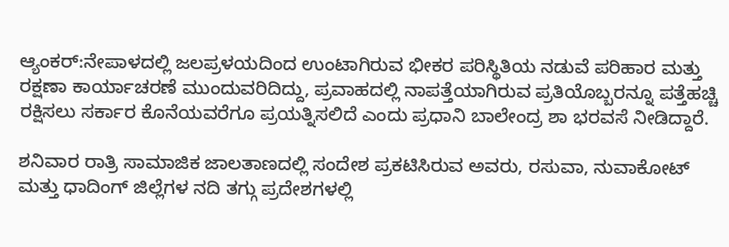ಆ್ಯಂಕರ್:ನೇಪಾಳದಲ್ಲಿ ಜಲಪ್ರಳಯದಿಂದ ಉಂಟಾಗಿರುವ ಭೀಕರ ಪರಿಸ್ಥಿತಿಯ ನಡುವೆ ಪರಿಹಾರ ಮತ್ತು ರಕ್ಷಣಾ ಕಾರ್ಯಾಚರಣೆ ಮುಂದುವರಿದಿದ್ದು, ಪ್ರವಾಹದಲ್ಲಿ ನಾಪತ್ತೆಯಾಗಿರುವ ಪ್ರತಿಯೊಬ್ಬರನ್ನೂ ಪತ್ತೆಹಚ್ಚಿ ರಕ್ಷಿಸಲು ಸರ್ಕಾರ ಕೊನೆಯವರೆಗೂ ಪ್ರಯತ್ನಿಸಲಿದೆ ಎಂದು ಪ್ರಧಾನಿ ಬಾಲೇಂದ್ರ ಶಾ ಭರವಸೆ ನೀಡಿದ್ದಾರೆ.

ಶನಿವಾರ ರಾತ್ರಿ ಸಾಮಾಜಿಕ ಜಾಲತಾಣದಲ್ಲಿ ಸಂದೇಶ ಪ್ರಕಟಿಸಿರುವ ಅವರು, ರಸುವಾ, ನುವಾಕೋಟ್ ಮತ್ತು ಧಾದಿಂಗ್ ಜಿಲ್ಲೆಗಳ ನದಿ ತಗ್ಗು ಪ್ರದೇಶಗಳಲ್ಲಿ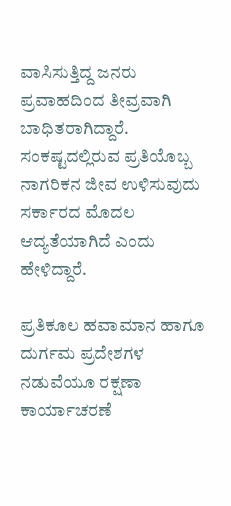ವಾಸಿಸುತ್ತಿದ್ದ ಜನರು ಪ್ರವಾಹದಿಂದ ತೀವ್ರವಾಗಿ ಬಾಧಿತರಾಗಿದ್ದಾರೆ. ಸಂಕಷ್ಟದಲ್ಲಿರುವ ಪ್ರತಿಯೊಬ್ಬ ನಾಗರಿಕನ ಜೀವ ಉಳಿಸುವುದು ಸರ್ಕಾರದ ಮೊದಲ ಆದ್ಯತೆಯಾಗಿದೆ ಎಂದು ಹೇಳಿದ್ದಾರೆ.

ಪ್ರತಿಕೂಲ ಹವಾಮಾನ ಹಾಗೂ ದುರ್ಗಮ ಪ್ರದೇಶಗಳ ನಡುವೆಯೂ ರಕ್ಷಣಾ ಕಾರ್ಯಾಚರಣೆ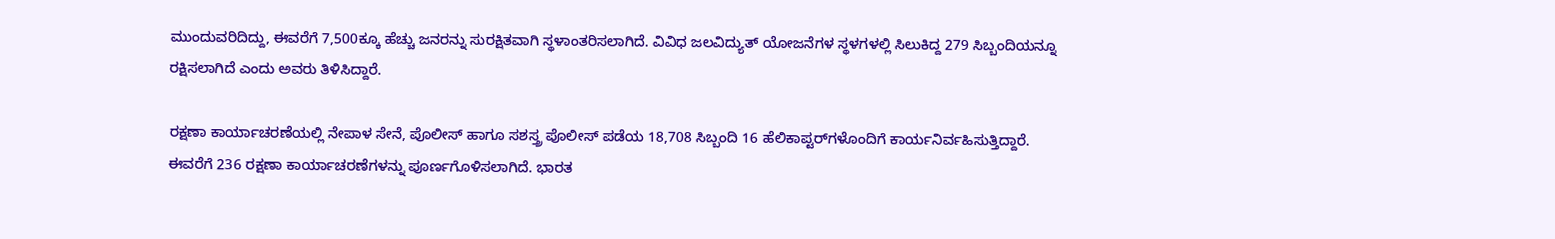ಮುಂದುವರಿದಿದ್ದು, ಈವರೆಗೆ 7,500ಕ್ಕೂ ಹೆಚ್ಚು ಜನರನ್ನು ಸುರಕ್ಷಿತವಾಗಿ ಸ್ಥಳಾಂತರಿಸಲಾಗಿದೆ. ವಿವಿಧ ಜಲವಿದ್ಯುತ್ ಯೋಜನೆಗಳ ಸ್ಥಳಗಳಲ್ಲಿ ಸಿಲುಕಿದ್ದ 279 ಸಿಬ್ಬಂದಿಯನ್ನೂ ರಕ್ಷಿಸಲಾಗಿದೆ ಎಂದು ಅವರು ತಿಳಿಸಿದ್ದಾರೆ.

ರಕ್ಷಣಾ ಕಾರ್ಯಾಚರಣೆಯಲ್ಲಿ ನೇಪಾಳ ಸೇನೆ, ಪೊಲೀಸ್ ಹಾಗೂ ಸಶಸ್ತ್ರ ಪೊಲೀಸ್ ಪಡೆಯ 18,708 ಸಿಬ್ಬಂದಿ 16 ಹೆಲಿಕಾಪ್ಟರ್‌ಗಳೊಂದಿಗೆ ಕಾರ್ಯನಿರ್ವಹಿಸುತ್ತಿದ್ದಾರೆ. ಈವರೆಗೆ 236 ರಕ್ಷಣಾ ಕಾರ್ಯಾಚರಣೆಗಳನ್ನು ಪೂರ್ಣಗೊಳಿಸಲಾಗಿದೆ. ಭಾರತ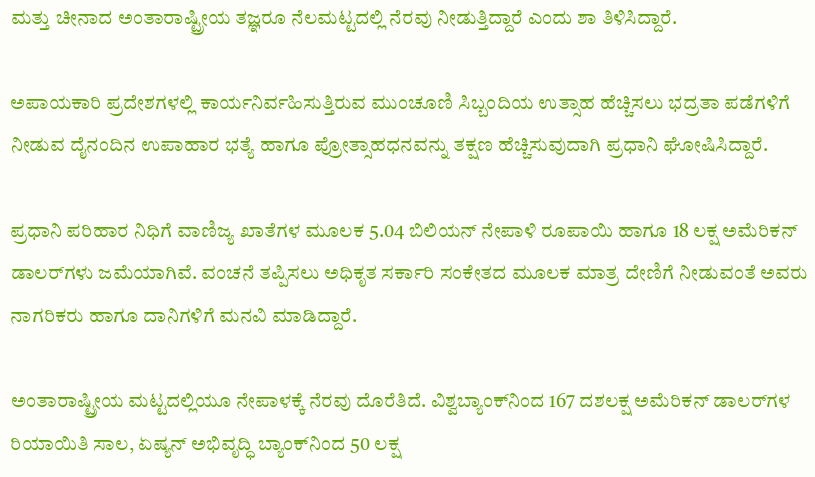ಮತ್ತು ಚೀನಾದ ಅಂತಾರಾಷ್ಟ್ರೀಯ ತಜ್ಞರೂ ನೆಲಮಟ್ಟದಲ್ಲಿ ನೆರವು ನೀಡುತ್ತಿದ್ದಾರೆ ಎಂದು ಶಾ ತಿಳಿಸಿದ್ದಾರೆ.

ಅಪಾಯಕಾರಿ ಪ್ರದೇಶಗಳಲ್ಲಿ ಕಾರ್ಯನಿರ್ವಹಿಸುತ್ತಿರುವ ಮುಂಚೂಣಿ ಸಿಬ್ಬಂದಿಯ ಉತ್ಸಾಹ ಹೆಚ್ಚಿಸಲು ಭದ್ರತಾ ಪಡೆಗಳಿಗೆ ನೀಡುವ ದೈನಂದಿನ ಉಪಾಹಾರ ಭತ್ಯೆ ಹಾಗೂ ಪ್ರೋತ್ಸಾಹಧನವನ್ನು ತಕ್ಷಣ ಹೆಚ್ಚಿಸುವುದಾಗಿ ಪ್ರಧಾನಿ ಘೋಷಿಸಿದ್ದಾರೆ.

ಪ್ರಧಾನಿ ಪರಿಹಾರ ನಿಧಿಗೆ ವಾಣಿಜ್ಯ ಖಾತೆಗಳ ಮೂಲಕ 5.04 ಬಿಲಿಯನ್ ನೇಪಾಳಿ ರೂಪಾಯಿ ಹಾಗೂ 18 ಲಕ್ಷ ಅಮೆರಿಕನ್ ಡಾಲರ್‌ಗಳು ಜಮೆಯಾಗಿವೆ. ವಂಚನೆ ತಪ್ಪಿಸಲು ಅಧಿಕೃತ ಸರ್ಕಾರಿ ಸಂಕೇತದ ಮೂಲಕ ಮಾತ್ರ ದೇಣಿಗೆ ನೀಡುವಂತೆ ಅವರು ನಾಗರಿಕರು ಹಾಗೂ ದಾನಿಗಳಿಗೆ ಮನವಿ ಮಾಡಿದ್ದಾರೆ.

ಅಂತಾರಾಷ್ಟ್ರೀಯ ಮಟ್ಟದಲ್ಲಿಯೂ ನೇಪಾಳಕ್ಕೆ ನೆರವು ದೊರೆತಿದೆ. ವಿಶ್ವಬ್ಯಾಂಕ್‌ನಿಂದ 167 ದಶಲಕ್ಷ ಅಮೆರಿಕನ್ ಡಾಲರ್‌ಗಳ ರಿಯಾಯಿತಿ ಸಾಲ, ಏಷ್ಯನ್ ಅಭಿವೃದ್ಧಿ ಬ್ಯಾಂಕ್‌ನಿಂದ 50 ಲಕ್ಷ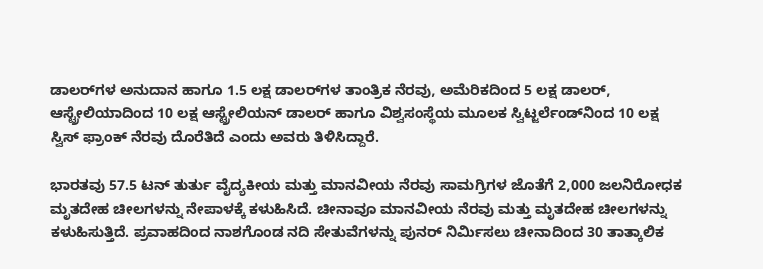ಡಾಲರ್‌ಗಳ ಅನುದಾನ ಹಾಗೂ 1.5 ಲಕ್ಷ ಡಾಲರ್‌ಗಳ ತಾಂತ್ರಿಕ ನೆರವು, ಅಮೆರಿಕದಿಂದ 5 ಲಕ್ಷ ಡಾಲರ್‌, ಆಸ್ಟ್ರೇಲಿಯಾದಿಂದ 10 ಲಕ್ಷ ಆಸ್ಟ್ರೇಲಿಯನ್ ಡಾಲರ್‌ ಹಾಗೂ ವಿಶ್ವಸಂಸ್ಥೆಯ ಮೂಲಕ ಸ್ವಿಟ್ಜರ್ಲೆಂಡ್‌ನಿಂದ 10 ಲಕ್ಷ ಸ್ವಿಸ್ ಫ್ರಾಂಕ್ ನೆರವು ದೊರೆತಿದೆ ಎಂದು ಅವರು ತಿಳಿಸಿದ್ದಾರೆ.

ಭಾರತವು 57.5 ಟನ್ ತುರ್ತು ವೈದ್ಯಕೀಯ ಮತ್ತು ಮಾನವೀಯ ನೆರವು ಸಾಮಗ್ರಿಗಳ ಜೊತೆಗೆ 2,000 ಜಲನಿರೋಧಕ ಮೃತದೇಹ ಚೀಲಗಳನ್ನು ನೇಪಾಳಕ್ಕೆ ಕಳುಹಿಸಿದೆ. ಚೀನಾವೂ ಮಾನವೀಯ ನೆರವು ಮತ್ತು ಮೃತದೇಹ ಚೀಲಗಳನ್ನು ಕಳುಹಿಸುತ್ತಿದೆ. ಪ್ರವಾಹದಿಂದ ನಾಶಗೊಂಡ ನದಿ ಸೇತುವೆಗಳನ್ನು ಪುನರ್‌ ನಿರ್ಮಿಸಲು ಚೀನಾದಿಂದ 30 ತಾತ್ಕಾಲಿಕ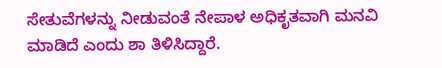ಸೇತುವೆಗಳನ್ನು ನೀಡುವಂತೆ ನೇಪಾಳ ಅಧಿಕೃತವಾಗಿ ಮನವಿ ಮಾಡಿದೆ ಎಂದು ಶಾ ತಿಳಿಸಿದ್ದಾರೆ.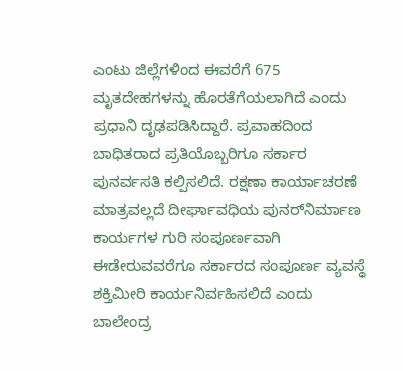ಎಂಟು ಜಿಲ್ಲೆಗಳಿಂದ ಈವರೆಗೆ 675 ಮೃತದೇಹಗಳನ್ನು ಹೊರತೆಗೆಯಲಾಗಿದೆ ಎಂದು ಪ್ರಧಾನಿ ದೃಢಪಡಿಸಿದ್ದಾರೆ. ಪ್ರವಾಹದಿಂದ ಬಾಧಿತರಾದ ಪ್ರತಿಯೊಬ್ಬರಿಗೂ ಸರ್ಕಾರ ಪುನರ್ವಸತಿ ಕಲ್ಪಿಸಲಿದೆ. ರಕ್ಷಣಾ ಕಾರ್ಯಾಚರಣೆ ಮಾತ್ರವಲ್ಲದೆ ದೀರ್ಘಾವಧಿಯ ಪುನರ್‌ನಿರ್ಮಾಣ ಕಾರ್ಯಗಳ ಗುರಿ ಸಂಪೂರ್ಣವಾಗಿ ಈಡೇರುವವರೆಗೂ ಸರ್ಕಾರದ ಸಂಪೂರ್ಣ ವ್ಯವಸ್ಥೆ ಶಕ್ತಿಮೀರಿ ಕಾರ್ಯನಿರ್ವಹಿಸಲಿದೆ ಎಂದು ಬಾಲೇಂದ್ರ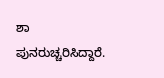ಶಾ ಪುನರುಚ್ಚರಿಸಿದ್ದಾರೆ.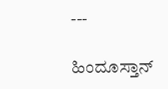---

ಹಿಂದೂಸ್ತಾನ್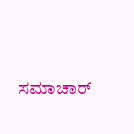ಸಮಾಚಾರ್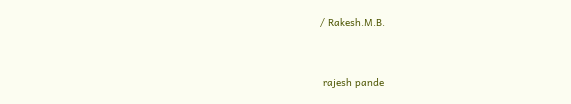/ Rakesh.M.B.


 rajesh pande